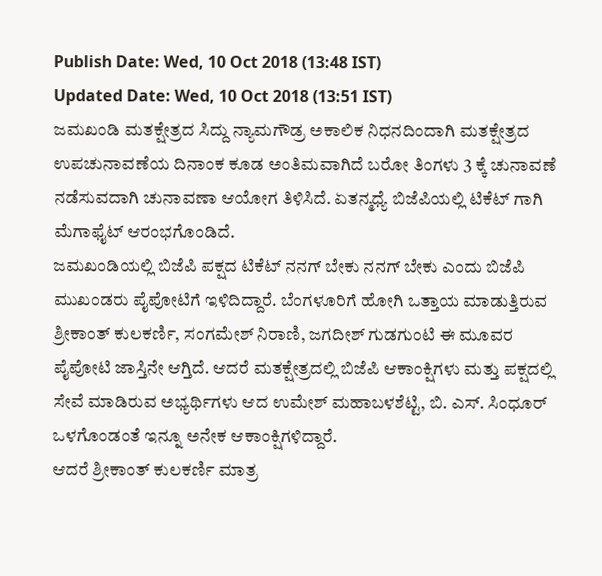Publish Date: Wed, 10 Oct 2018 (13:48 IST)
Updated Date: Wed, 10 Oct 2018 (13:51 IST)
ಜಮಖಂಡಿ ಮತಕ್ಷೇತ್ರದ ಸಿದ್ದು ನ್ಯಾಮಗೌಡ್ರ ಅಕಾಲಿಕ ನಿಧನದಿಂದಾಗಿ ಮತಕ್ಷೇತ್ರದ ಉಪಚುನಾವಣೆಯ ದಿನಾಂಕ ಕೂಡ ಅಂತಿಮವಾಗಿದೆ ಬರೋ ತಿಂಗಳು 3 ಕ್ಕೆ ಚುನಾವಣೆ ನಡೆಸುವದಾಗಿ ಚುನಾವಣಾ ಆಯೋಗ ತಿಳಿಸಿದೆ. ಏತನ್ಮಧ್ಯೆ ಬಿಜೆಪಿಯಲ್ಲಿ ಟಿಕೆಟ್ ಗಾಗಿ ಮೆಗಾಫೈಟ್ ಆರಂಭಗೊಂಡಿದೆ.
ಜಮಖಂಡಿಯಲ್ಲಿ ಬಿಜೆಪಿ ಪಕ್ಷದ ಟಿಕೆಟ್ ನನಗ್ ಬೇಕು ನನಗ್ ಬೇಕು ಎಂದು ಬಿಜೆಪಿ ಮುಖಂಡರು ಪೈಪೋಟಿಗೆ ಇಳಿದಿದ್ದಾರೆ. ಬೆಂಗಳೂರಿಗೆ ಹೋಗಿ ಒತ್ತಾಯ ಮಾಡುತ್ತಿರುವ ಶ್ರೀಕಾಂತ್ ಕುಲಕರ್ಣಿ, ಸಂಗಮೇಶ್ ನಿರಾಣಿ, ಜಗದೀಶ್ ಗುಡಗುಂಟಿ ಈ ಮೂವರ ಪೈಪೋಟಿ ಜಾಸ್ತಿನೇ ಆಗ್ತಿದೆ. ಆದರೆ ಮತಕ್ಷೇತ್ರದಲ್ಲಿ ಬಿಜೆಪಿ ಆಕಾಂಕ್ಷಿಗಳು ಮತ್ತು ಪಕ್ಷದಲ್ಲಿ ಸೇವೆ ಮಾಡಿರುವ ಅಭ್ಯರ್ಥಿಗಳು ಆದ ಉಮೇಶ್ ಮಹಾಬಳಶೆಟ್ಟಿ, ಬಿ. ಎಸ್. ಸಿಂಧೂರ್ ಒಳಗೊಂಡಂತೆ ಇನ್ನೂ ಅನೇಕ ಆಕಾಂಕ್ಷಿಗಳಿದ್ದಾರೆ.
ಆದರೆ ಶ್ರೀಕಾಂತ್ ಕುಲಕರ್ಣಿ ಮಾತ್ರ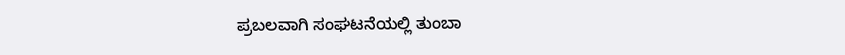ಪ್ರಬಲವಾಗಿ ಸಂಘಟನೆಯಲ್ಲಿ ತುಂಬಾ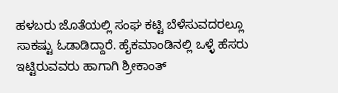ಹಳಬರು ಜೊತೆಯಲ್ಲಿ ಸಂಘ ಕಟ್ಟಿ ಬೆಳೆಸುವದರಲ್ಲೂ ಸಾಕಷ್ಟು ಓಡಾಡಿದ್ದಾರೆ. ಹೈಕಮಾಂಡಿನಲ್ಲಿ ಒಳ್ಳೆ ಹೆಸರು ಇಟ್ಟಿರುವವರು ಹಾಗಾಗಿ ಶ್ರೀಕಾಂತ್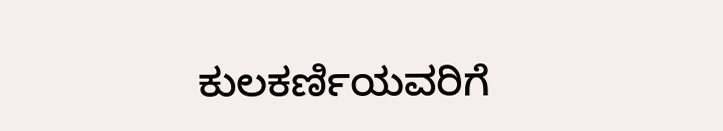ಕುಲಕರ್ಣಿಯವರಿಗೆ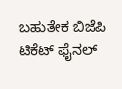ಬಹುತೇಕ ಬಿಜೆಪಿ ಟಿಕೆಟ್ ಫೈನಲ್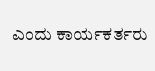ಎಂದು ಕಾರ್ಯಕರ್ತರು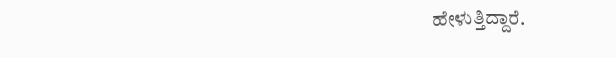ಹೇಳುತ್ತಿದ್ದಾರೆ.